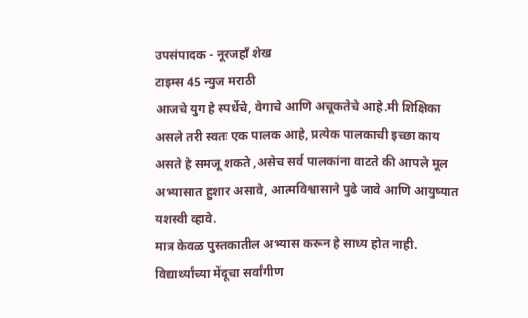उपसंपादक - नूरजहाँ शेख
टाइम्स 45 न्युज मराठी
आजचे युग हे स्पर्धेचे, वेगाचे आणि अचूकतेचे आहे.मी शिक्षिका असले तरी स्वतः एक पालक आहे, प्रत्येक पालकाची इच्छा काय असते हे समजू शकते ,असेच सर्व पालकांना वाटते की आपले मूल अभ्यासात हुशार असावे, आत्मविश्वासाने पुढे जावे आणि आयुष्यात यशस्वी व्हावे.
मात्र केवळ पुस्तकातील अभ्यास करून हे साध्य होत नाही. विद्यार्थ्यांच्या मेंदूचा सर्वांगीण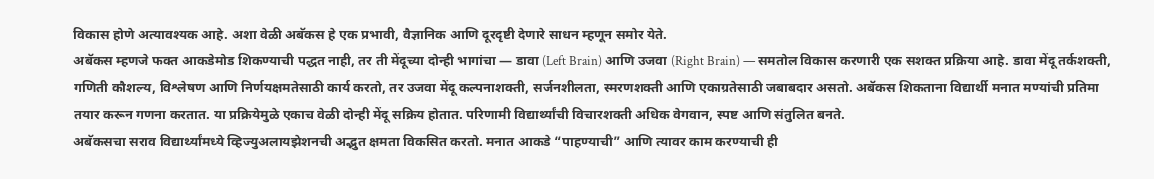विकास होणे अत्यावश्यक आहे. अशा वेळी अबॅकस हे एक प्रभावी, वैज्ञानिक आणि दूरदृष्टी देणारे साधन म्हणून समोर येते.
अबॅकस म्हणजे फक्त आकडेमोड शिकण्याची पद्धत नाही, तर ती मेंदूच्या दोन्ही भागांचा — डावा (Left Brain) आणि उजवा (Right Brain) — समतोल विकास करणारी एक सशक्त प्रक्रिया आहे. डावा मेंदू तर्कशक्ती, गणिती कौशल्य, विश्लेषण आणि निर्णयक्षमतेसाठी कार्य करतो, तर उजवा मेंदू कल्पनाशक्ती, सर्जनशीलता, स्मरणशक्ती आणि एकाग्रतेसाठी जबाबदार असतो. अबॅकस शिकताना विद्यार्थी मनात मण्यांची प्रतिमा तयार करून गणना करतात. या प्रक्रियेमुळे एकाच वेळी दोन्ही मेंदू सक्रिय होतात. परिणामी विद्यार्थ्यांची विचारशक्ती अधिक वेगवान, स्पष्ट आणि संतुलित बनते.
अबॅकसचा सराव विद्यार्थ्यांमध्ये व्हिज्युअलायझेशनची अद्भुत क्षमता विकसित करतो. मनात आकडे “पाहण्याची” आणि त्यावर काम करण्याची ही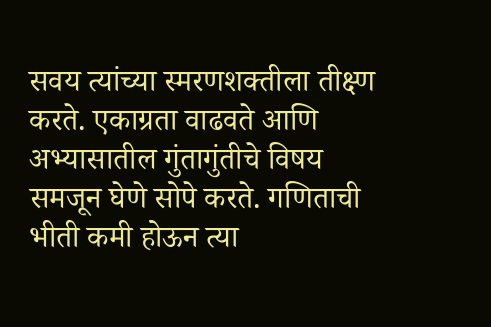सवय त्यांच्या स्मरणशक्तीला तीक्ष्ण करते. एकाग्रता वाढवते आणि अभ्यासातील गुंतागुंतीचे विषय समजून घेणे सोपे करते. गणिताची भीती कमी होऊन त्या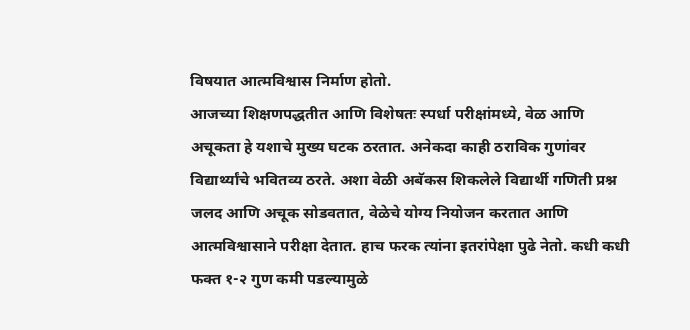विषयात आत्मविश्वास निर्माण होतो.
आजच्या शिक्षणपद्धतीत आणि विशेषतः स्पर्धा परीक्षांमध्ये, वेळ आणि अचूकता हे यशाचे मुख्य घटक ठरतात. अनेकदा काही ठराविक गुणांवर विद्यार्थ्यांचे भवितव्य ठरते. अशा वेळी अबॅकस शिकलेले विद्यार्थी गणिती प्रश्न जलद आणि अचूक सोडवतात, वेळेचे योग्य नियोजन करतात आणि आत्मविश्वासाने परीक्षा देतात. हाच फरक त्यांना इतरांपेक्षा पुढे नेतो. कधी कधी फक्त १-२ गुण कमी पडल्यामुळे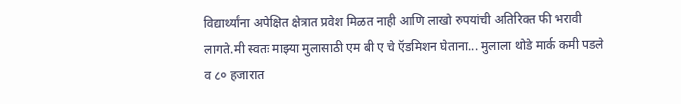विद्यार्थ्यांना अपेक्षित क्षेत्रात प्रवेश मिळत नाही आणि लाखो रुपयांची अतिरिक्त फी भरावी लागते.मी स्वतः माझ्या मुलासाठी एम बी ए चे ऍडमिशन घेताना... मुलाला थोडे मार्क कमी पडले व ८० हजारात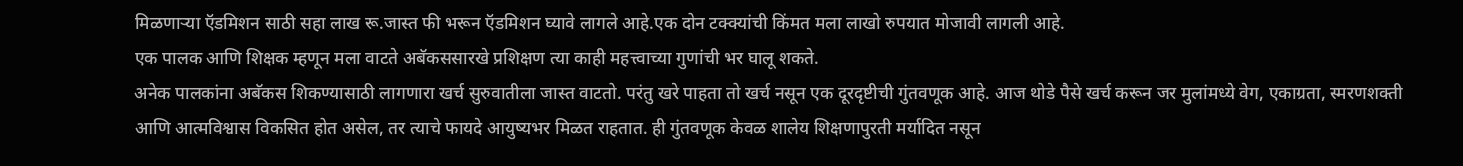मिळणाऱ्या ऍडमिशन साठी सहा लाख रू.जास्त फी भरून ऍडमिशन घ्यावे लागले आहे.एक दोन टक्क्यांची किंमत मला लाखो रुपयात मोजावी लागली आहे.
एक पालक आणि शिक्षक म्हणून मला वाटते अबॅकससारखे प्रशिक्षण त्या काही महत्त्वाच्या गुणांची भर घालू शकते.
अनेक पालकांना अबॅकस शिकण्यासाठी लागणारा खर्च सुरुवातीला जास्त वाटतो. परंतु खरे पाहता तो खर्च नसून एक दूरदृष्टीची गुंतवणूक आहे. आज थोडे पैसे खर्च करून जर मुलांमध्ये वेग, एकाग्रता, स्मरणशक्ती आणि आत्मविश्वास विकसित होत असेल, तर त्याचे फायदे आयुष्यभर मिळत राहतात. ही गुंतवणूक केवळ शालेय शिक्षणापुरती मर्यादित नसून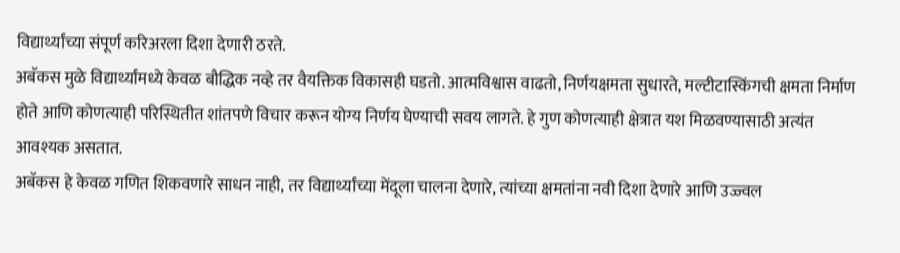विद्यार्थ्यांच्या संपूर्ण करिअरला दिशा देणारी ठरते.
अबॅकस मुळे विद्यार्थ्यांमध्ये केवळ बौद्धिक नव्हे तर वैयक्तिक विकासही घडतो. आत्मविश्वास वाढतो, निर्णयक्षमता सुधारते, मल्टीटास्किंगची क्षमता निर्माण होते आणि कोणत्याही परिस्थितीत शांतपणे विचार करून योग्य निर्णय घेण्याची सवय लागते. हे गुण कोणत्याही क्षेत्रात यश मिळवण्यासाठी अत्यंत आवश्यक असतात.
अबॅकस हे केवळ गणित शिकवणारे साधन नाही, तर विद्यार्थ्यांच्या मेंदूला चालना देणारे, त्यांच्या क्षमतांना नवी दिशा देणारे आणि उज्ज्वल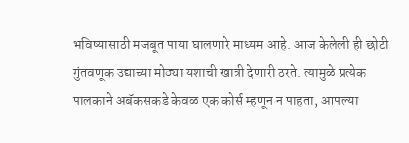भविष्यासाठी मजबूत पाया घालणारे माध्यम आहे. आज केलेली ही छोटी गुंतवणूक उद्याच्या मोठ्या यशाची खात्री देणारी ठरते. त्यामुळे प्रत्येक पालकाने अबॅकसकडे केवळ एक कोर्स म्हणून न पाहता, आपल्या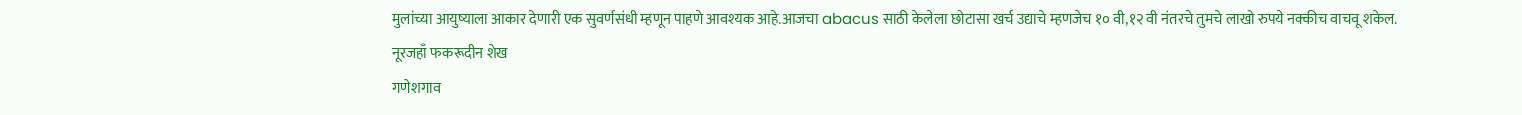मुलांच्या आयुष्याला आकार देणारी एक सुवर्णसंधी म्हणून पाहणे आवश्यक आहे.आजचा abacus साठी केलेला छोटासा खर्च उद्याचे म्हणजेच १० वी,१२ वी नंतरचे तुमचे लाखो रुपये नक्कीच वाचवू शकेल.
नूरजहाँ फकरूदीन शेख
गणेशगाव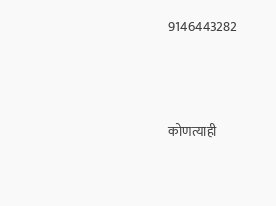9146443282




कोणत्याही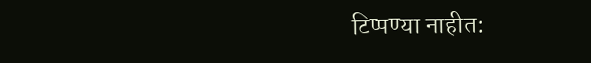टिप्पण्या नाहीत: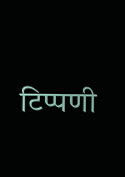टिप्पणी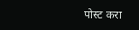पोस्ट करा